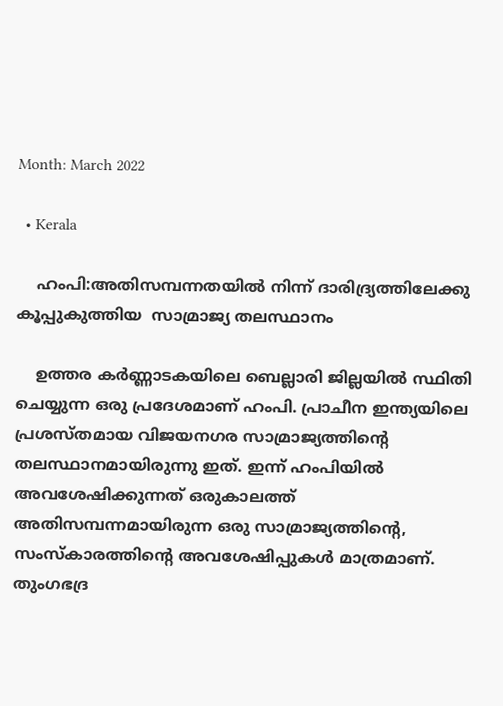Month: March 2022

  • Kerala

    ഹംപി:അതിസമ്പന്നതയിൽ നിന്ന് ദാരിദ്ര്യത്തിലേക്കു കൂപ്പുകുത്തിയ  സാമ്രാജ്യ തലസ്ഥാനം

    ഉത്തര കർണ്ണാടകയിലെ ബെല്ലാരി ജില്ലയിൽ സ്ഥിതി ചെയ്യുന്ന ഒരു പ്രദേശമാണ് ഹംപി. പ്രാചീന ഇന്ത്യയിലെ പ്രശസ്തമായ വിജയനഗര സാമ്രാജ്യത്തിന്റെ തലസ്ഥാനമായിരുന്നു ഇത്. ഇന്ന് ഹംപിയിൽ അവശേഷിക്കുന്നത് ഒരുകാലത്ത് അതിസമ്പന്നമായിരുന്ന ഒരു സാമ്രാജ്യത്തിന്റെ, സംസ്കാരത്തിന്റെ അവശേഷിപ്പുകൾ മാത്രമാണ്. തുംഗഭദ്ര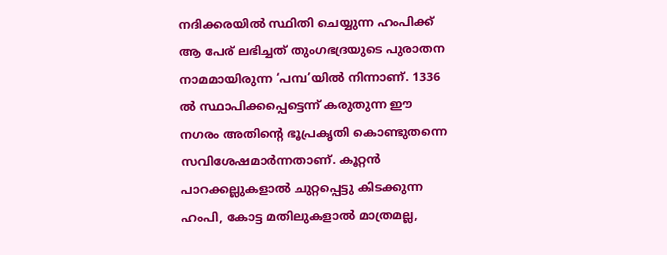നദിക്കരയിൽ സ്ഥിതി ചെയ്യുന്ന ഹംപിക്ക് ആ പേര് ലഭിച്ചത് തുംഗഭദ്രയുടെ പുരാതന നാമമായിരുന്ന ‘പമ്പ’യിൽ നിന്നാണ്. 1336 ൽ സ്ഥാപിക്കപ്പെട്ടെന്ന് കരുതുന്ന ഈ നഗരം അതിന്റെ ഭൂപ്രകൃതി കൊണ്ടുതന്നെ സവിശേഷമാർന്നതാണ്. കൂറ്റൻ പാറക്കല്ലുകളാൽ ചുറ്റപ്പെട്ടു കിടക്കുന്ന ഹംപി, കോട്ട മതിലുകളാൽ മാത്രമല്ല,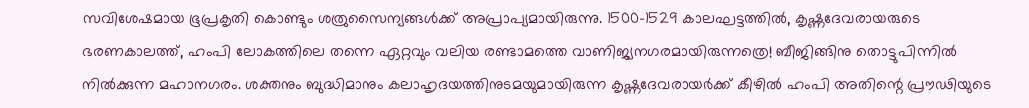സവിശേഷമായ ഭൂപ്രകൃതി കൊണ്ടും ശത്രുസൈന്യങ്ങൾക്ക് അപ്രാപ്യമായിരുന്നു. 1500-1529 കാലഘട്ടത്തിൽ, കൃഷ്ണദേവരായരുടെ ഭരണകാലത്ത്, ഹംപി ലോകത്തിലെ തന്നെ ഏറ്റവും വലിയ രണ്ടാമത്തെ വാണിജ്യനഗരമായിരുന്നത്രെ! ബീജിങ്ങിനു തൊട്ടുപിന്നിൽ നിൽക്കുന്ന മഹാനഗരം. ശക്തനും ബുദ്ധിമാനും കലാഹൃദയത്തിനുടമയുമായിരുന്ന കൃഷ്ണദേവരായർക്ക് കീഴിൽ ഹംപി അതിന്റെ പ്രൗഢിയുടെ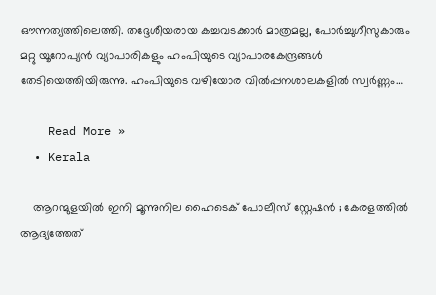ഔന്നത്യത്തിലെത്തി. തദ്ദേശീയരായ കച്ചവടക്കാർ മാത്രമല്ല, പോർച്ചുഗീസുകാരും മറ്റു യൂറോപ്യൻ വ്യാപാരികളും ഹംപിയുടെ വ്യാപാരകേന്ദ്രങ്ങൾ തേടിയെത്തിയിരുന്നു. ഹംപിയുടെ വഴിയോര വിൽപ്പനശാലകളിൽ സ്വർണ്ണം…

    Read More »
  • Kerala

    ആറന്മുളയിൽ ഇനി മൂന്നുനില ഹൈടെക് പോലീസ് സ്റ്റേഷന്‍ ; കേരളത്തിൽ ആദ്യത്തേത്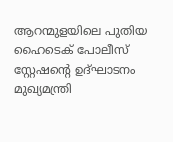ആറന്മുളയിലെ പുതിയ ഹൈടെക് പോലീസ് സ്റ്റേഷന്റെ ഉദ്ഘാടനം മുഖ്യമന്ത്രി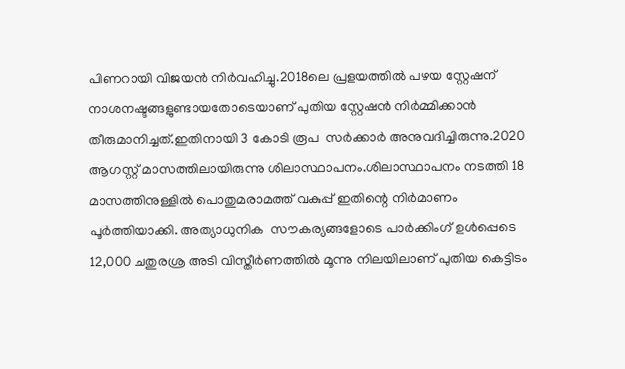പിണറായി വിജയൻ നിർവഹിച്ചു.2018ലെ പ്രളയത്തില്‍ പഴയ സ്റ്റേഷന് നാശനഷ്ടങ്ങളുണ്ടായതോടെയാണ് പുതിയ സ്റ്റേഷൻ നിർമ്മിക്കാൻ തീരുമാനിച്ചത്.ഇതിനായി 3 കോടി രൂപ  സര്‍ക്കാര്‍ അനുവദിച്ചിരുന്നു.2020 ആഗസ്റ്റ് മാസത്തിലായിരുന്നു ശിലാസ്ഥാപനം.ശിലാസ്ഥാപനം നടത്തി 18 മാസത്തിനുള്ളില്‍ പൊതുമരാമത്ത് വകുപ്പ് ഇതിന്റെ നിര്‍മാണം പൂര്‍ത്തിയാക്കി. അത്യാധുനിക  സൗകര്യങ്ങളോടെ പാര്‍ക്കിംഗ് ഉള്‍പ്പെടെ 12,000 ചതുരശ്ര അടി വിസ്തീര്‍ണത്തില്‍ മൂന്നു നിലയിലാണ് പുതിയ കെട്ടിടം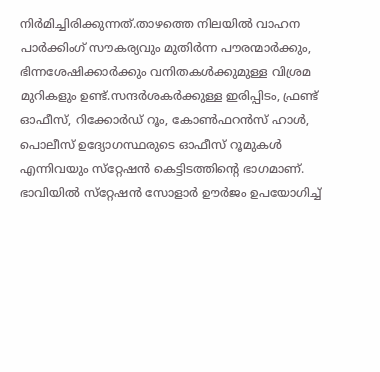നിര്‍മിച്ചിരിക്കുന്നത്.താഴത്തെ നിലയില്‍ വാഹന പാര്‍ക്കിംഗ് സൗകര്യവും മുതിര്‍ന്ന പൗരന്മാര്‍ക്കും, ഭിന്നശേഷിക്കാര്‍ക്കും വനിതകള്‍ക്കുമുള്ള വിശ്രമ മുറികളും ഉണ്ട്.സന്ദര്‍ശകര്‍ക്കുള്ള ഇരിപ്പിടം, ഫ്രണ്ട് ഓഫീസ്, റിക്കോര്‍ഡ് റൂം, കോണ്‍ഫറന്‍സ് ഹാള്‍, പൊലീസ് ഉദ്യോഗസ്ഥരുടെ ഓഫീസ് റൂമുകള്‍ എന്നിവയും സ്‌റ്റേഷന്‍ കെട്ടിടത്തിന്റെ ഭാഗമാണ്. ഭാവിയില്‍ സ്‌റ്റേഷന്‍ സോളാര്‍ ഊര്‍ജം ഉപയോഗിച്ച്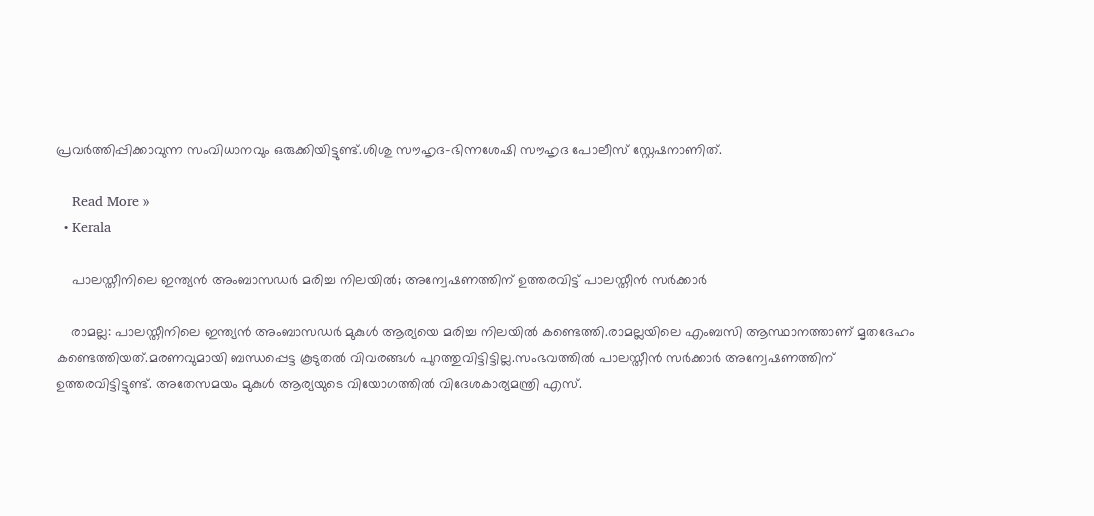പ്രവര്‍ത്തിപ്പിക്കാവുന്ന സംവിധാനവും ഒരുക്കിയിട്ടുണ്ട്.ശിശു സൗഹൃദ-ഭിന്നശേഷി സൗഹൃദ പോലീസ് സ്റ്റേഷനാണിത്.

    Read More »
  • Kerala

    പാലസ്തീനിലെ ഇന്ത്യൻ അംബാസഡർ മരിച്ച നിലയിൽ; അന്വേഷണത്തിന് ഉത്തരവിട്ട് പാലസ്തീൻ സർക്കാർ

    രാമല്ല: പാലസ്തീനിലെ ഇന്ത്യൻ അംബാസഡർ മുകുൾ ആര്യയെ മരിച്ച നിലയിൽ കണ്ടെത്തി.രാമല്ലയിലെ എംബസി ആസ്ഥാനത്താണ് മൃതദേഹം കണ്ടെത്തിയത്.മരണവുമായി ബന്ധപ്പെട്ട കൂടുതൽ വിവരങ്ങൾ പുറത്തുവിട്ടിട്ടില്ല.സംഭവത്തിൽ പാലസ്തീൻ സർക്കാർ അന്വേഷണത്തിന് ഉത്തരവിട്ടിട്ടുണ്ട്. അതേസമയം മുകുൾ ആര്യയുടെ വിയോഗത്തിൽ വിദേശകാര്യമന്ത്രി എസ്.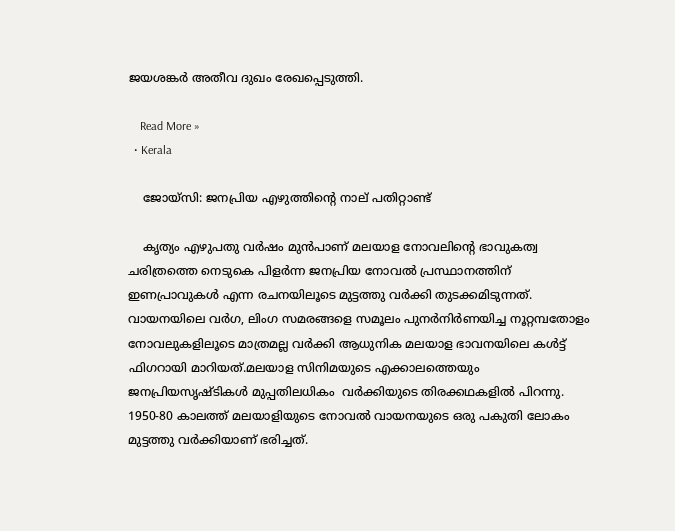ജയശങ്കർ അതീവ ദുഖം രേഖപ്പെടുത്തി.

    Read More »
  • Kerala

    ജോയ്സി: ജനപ്രിയ എഴുത്തിന്റെ നാല് പതിറ്റാണ്ട്

    കൃത്യം എഴുപതു വർഷം മുൻപാണ് മലയാള നോവലിൻ്റെ ഭാവുകത്വ ചരിത്രത്തെ നെടുകെ പിളർന്ന ജനപ്രിയ നോവൽ പ്രസ്ഥാനത്തിന് ഇണപ്രാവുകൾ എന്ന രചനയിലൂടെ മുട്ടത്തു വർക്കി തുടക്കമിടുന്നത്. വായനയിലെ വർഗ, ലിംഗ സമരങ്ങളെ സമൂലം പുനർനിർണയിച്ച നൂറ്റമ്പതോളം നോവലുകളിലൂടെ മാത്രമല്ല വർക്കി ആധുനിക മലയാള ഭാവനയിലെ കൾട്ട് ഫിഗറായി മാറിയത്.മലയാള സിനിമയുടെ എക്കാലത്തെയും ജനപ്രിയസൃഷ്ടികൾ മുപ്പതിലധികം  വർക്കിയുടെ തിരക്കഥകളിൽ പിറന്നു. 1950-80 കാലത്ത് മലയാളിയുടെ നോവൽ വായനയുടെ ഒരു പകുതി ലോകം മുട്ടത്തു വർക്കിയാണ് ഭരിച്ചത്.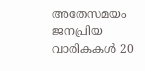അതേസമയം ജനപ്രിയ വാരികകൾ 20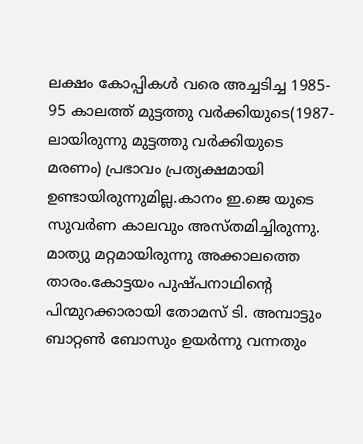ലക്ഷം കോപ്പികൾ വരെ അച്ചടിച്ച 1985- 95 കാലത്ത് മുട്ടത്തു വർക്കിയുടെ(1987-ലായിരുന്നു മുട്ടത്തു വർക്കിയുടെ മരണം) പ്രഭാവം പ്രത്യക്ഷമായി ഉണ്ടായിരുന്നുമില്ല.കാനം ഇ.ജെ യുടെ സുവർണ കാലവും അസ്തമിച്ചിരുന്നു. മാത്യു മറ്റമായിരുന്നു അക്കാലത്തെ താരം.കോട്ടയം പുഷ്പനാഥിൻ്റെ പിന്മുറക്കാരായി തോമസ് ടി. അമ്പാട്ടും ബാറ്റൺ ബോസും ഉയർന്നു വന്നതും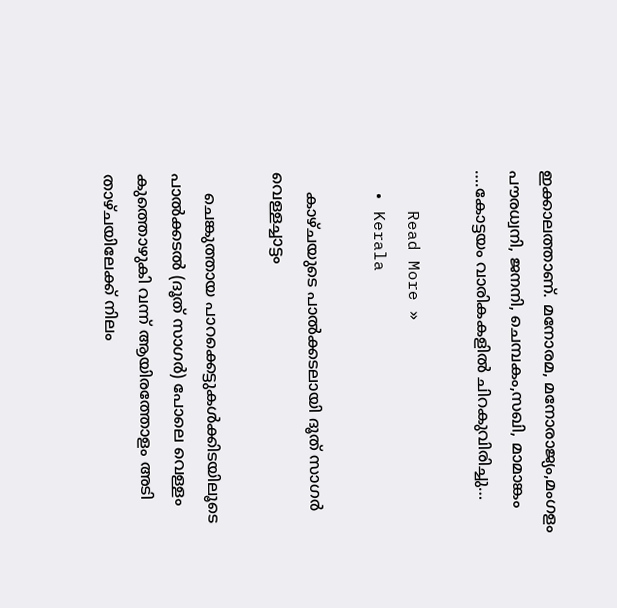ഇക്കാലത്താണ്. മനോരമ, മനോരാജ്യം,മംഗളം പൗരധ്വനി, ജനനി, ചെമ്പകം,സഖി, മാമാങ്കം ….കോട്ടയം വാരികകളിൽ ചിറകുവിരിച്ചു…

    Read More »
  • Kerala

    കാഴ്ചയുടെ പാൽക്കടലായി ദൂത് സാഗർ വെള്ളച്ചാട്ടം

    ചെങ്കുത്തായ പാറക്കെട്ടുകള്‍ക്കിടയിലൂടെ പാൽക്കടൽ (ദൂത് സാഗർ) പോലെ വെള്ളം കുത്തൊഴുകി വന്ന് ആയിരത്തോളം അടി താഴ്ചയിലേക്ക് നിലം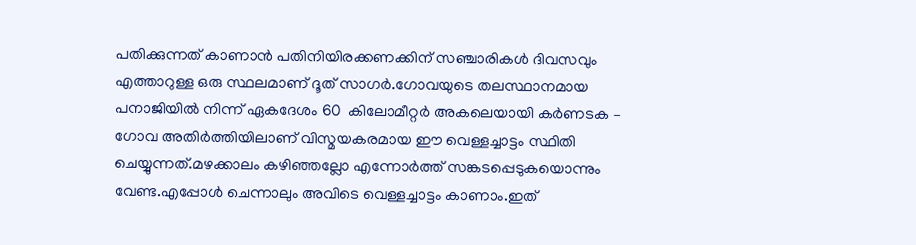പതിക്കുന്നത് കാണാന്‍ പതിനിയിരക്കണക്കിന് സഞ്ചാരികള്‍ ദിവസവും എത്താറുള്ള ഒരു സ്ഥലമാണ് ദൂത് സാഗർ.ഗോവയുടെ തലസ്ഥാനമായ പനാജിയില്‍ നിന്ന് ഏകദേശം 60  കിലോമീറ്റര്‍ അകലെയായി കര്‍ണടക – ഗോവ അതിര്‍ത്തിയിലാണ്‌ വിസ്മയകരമായ ഈ വെള്ളച്ചാട്ടം സ്ഥിതി ചെയ്യുന്നത്.മഴക്കാലം കഴിഞ്ഞല്ലോ എന്നോര്‍ത്ത് സങ്കടപ്പെടുകയൊന്നും വേണ്ട.എപ്പോൾ ചെന്നാലും അവിടെ വെള്ളച്ചാട്ടം കാണാം.ഇത്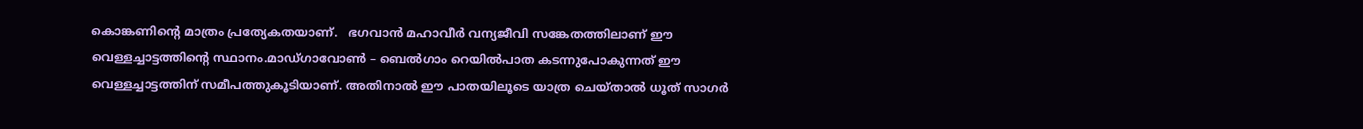കൊങ്കണിന്റെ മാത്രം പ്രത്യേകതയാണ്.   ഭഗവാൻ മഹാവീർ വന്യജീവി സങ്കേതത്തിലാണ് ഈ വെള്ളച്ചാട്ടത്തിന്റെ സ്ഥാനം.മാഡ്ഗാവോൺ – ബെൽഗാം റെയിൽപാത കടന്നുപോകുന്നത് ഈ വെള്ളച്ചാട്ടത്തിന് സമീപത്തുകൂടിയാണ്. അതിനാൽ ഈ പാതയിലൂടെ യാത്ര ചെയ്താൽ ധൂത് സാഗർ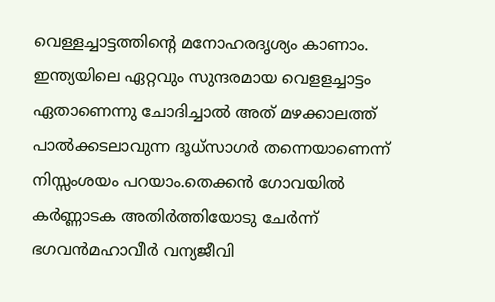വെള്ളച്ചാട്ടത്തിന്റെ മനോഹരദൃശ്യം കാണാം. ഇന്ത്യയിലെ ഏറ്റവും സുന്ദരമായ വെളളച്ചാട്ടം ഏതാണെന്നു ചോദിച്ചാൽ അത് മഴക്കാലത്ത് പാൽക്കടലാവുന്ന ദൂധ്‌സാഗർ തന്നെയാണെന്ന് നിസ്സംശയം പറയാം.തെക്കൻ ഗോവയിൽ കർണ്ണാടക അതിർത്തിയോടു ചേർന്ന് ഭഗവൻമഹാവീർ വന്യജീവി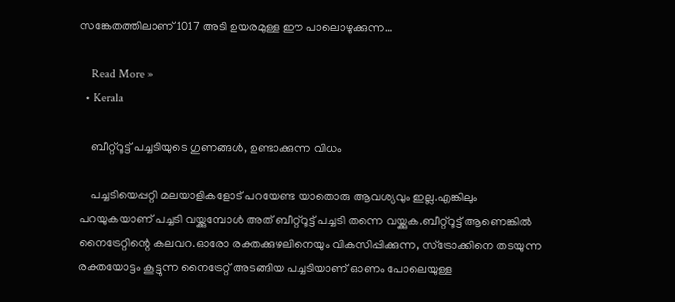സങ്കേതത്തിലാണ് 1017 അടി ഉയരമുള്ള ഈ പാലൊഴുക്കുന്ന…

    Read More »
  • Kerala

    ബീറ്റ്റൂട്ട് പച്ചടിയുടെ ഗുണങ്ങൾ, ഉണ്ടാക്കുന്ന വിധം

    പച്ചടിയെപ്പറ്റി മലയാളികളോട് പറയേണ്ട യാതൊരു ആവശ്യവും ഇല്ല.എങ്കിലും പറയുകയാണ് പച്ചടി വയ്ക്കുമ്പോൾ അത് ബീറ്റ്‌റൂട്ട് പച്ചടി തന്നെ വയ്ക്കുക.ബീറ്റ്റൂട്ട് ആണെങ്കിൽ നൈട്രേറ്റിന്റെ കലവറ.ഓരോ രക്തക്കുഴലിനെയും വികസിപ്പിക്കുന്ന, സ്ട്രോക്കിനെ തടയുന്ന രക്തയോട്ടം കൂട്ടുന്ന നൈട്രേറ്റ് അടങ്ങിയ പച്ചടിയാണ് ഓണം പോലെയുള്ള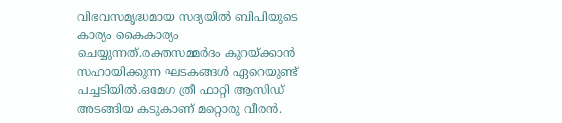വിഭവസമൃദ്ധമായ സദ്യയിൽ ബിപിയുടെ കാര്യം കൈകാര്യം ചെയ്യുന്നത്.രക്തസമ്മർദം കുറയ്ക്കാൻ സഹായിക്കുന്ന ഘടകങ്ങൾ ഏറെയുണ്ട് പച്ചടിയിൽ.ഒമേഗ ത്രീ ഫാറ്റി ആസിഡ് അടങ്ങിയ കടുകാണ് മറ്റൊരു വീരൻ.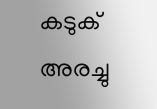കടുക് അരച്ചു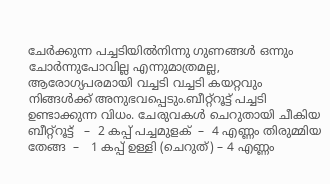ചേർക്കുന്ന പച്ചടിയിൽനിന്നു ഗുണങ്ങൾ ഒന്നും ചോർന്നുപോവില്ല എന്നുമാത്രമല്ല, ആരോഗ്യപരമായി വച്ചടി വച്ചടി കയറ്റവും നിങ്ങൾക്ക് അനുഭവപ്പെടും.ബീറ്റ്റൂട്ട് പച്ചടി ഉണ്ടാക്കുന്ന വിധം. ചേരുവകള്‍ ചെറുതായി ചീകിയ ബീറ്റ്റൂട്ട്   –  2 കപ്പ് പച്ചമുളക്  –  4 എണ്ണം തിരുമ്മിയ തേങ്ങ  –   1 കപ്പ് ഉള്ളി (ചെറുത്) – 4 എണ്ണം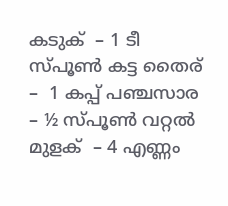കടുക്  – 1 ടീ സ്പൂണ്‍ കട്ട തൈര്  –  1 കപ്പ് പഞ്ചസാര  – ½ സ്പൂണ്‍ വറ്റല്‍ മുളക്  – 4 എണ്ണം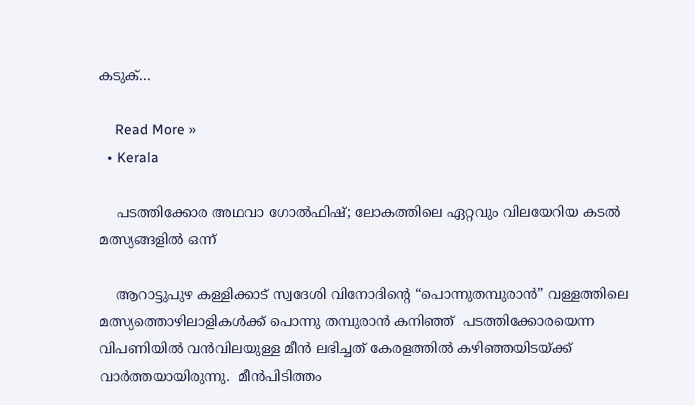കടുക്…

    Read More »
  • Kerala

    പടത്തിക്കോര അഥവാ ഗോല്‍ഫിഷ്; ലോകത്തിലെ ഏറ്റവും വിലയേറിയ കടൽ മത്സ്യങ്ങളിൽ ഒന്ന്

    ആറാട്ടുപുഴ കള്ളിക്കാട് സ്വദേശി വിനോദിന്റെ “പൊന്നുതമ്പുരാന്‍” വള്ളത്തിലെ മത്സ്യത്തൊഴിലാളികൾക്ക് പൊന്നു തമ്പുരാൻ കനിഞ്ഞ്  പടത്തിക്കോരയെന്ന വിപണിയില്‍ വന്‍വിലയുള്ള മീന്‍ ലഭിച്ചത് കേരളത്തിൽ കഴിഞ്ഞയിടയ്ക്ക് വാർത്തയായിരുന്നു.  മീന്‍പിടിത്തം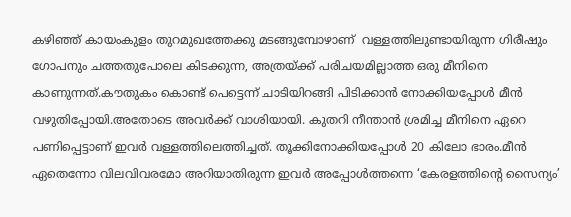കഴിഞ്ഞ് കായംകുളം തുറമുഖത്തേക്കു മടങ്ങുമ്പോഴാണ്  വള്ളത്തിലുണ്ടായിരുന്ന ഗിരീഷും ഗോപനും ചത്തതുപോലെ കിടക്കുന്ന, അത്രയ്ക്ക് പരിചയമില്ലാത്ത ഒരു മീനിനെ കാണുന്നത്.കൗതുകം കൊണ്ട് പെട്ടെന്ന് ചാടിയിറങ്ങി പിടിക്കാന്‍ നോക്കിയപ്പോള്‍ മീന്‍ വഴുതിപ്പോയി.അതോടെ അവർക്ക് വാശിയായി. കുതറി നീന്താന്‍ ശ്രമിച്ച മീനിനെ ഏറെ പണിപ്പെട്ടാണ് ഇവര്‍ വള്ളത്തിലെത്തിച്ചത്. തൂക്കിനോക്കിയപ്പോള്‍ 20 കിലോ ഭാരം.മീന്‍ ഏതെന്നോ വിലവിവരമോ അറിയാതിരുന്ന ഇവര്‍ അപ്പോള്‍ത്തന്നെ ‘കേരളത്തിന്റെ സൈന്യം’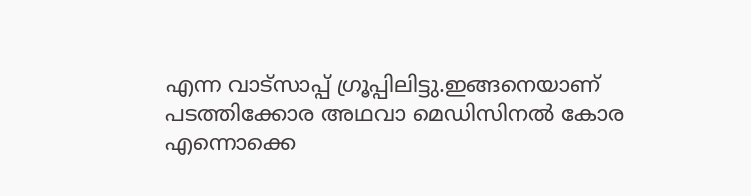എന്ന വാട്‌സാപ്പ് ഗ്രൂപ്പിലിട്ടു.ഇങ്ങനെയാണ് പടത്തിക്കോര അഥവാ മെഡിസിനല്‍ കോര എന്നൊക്കെ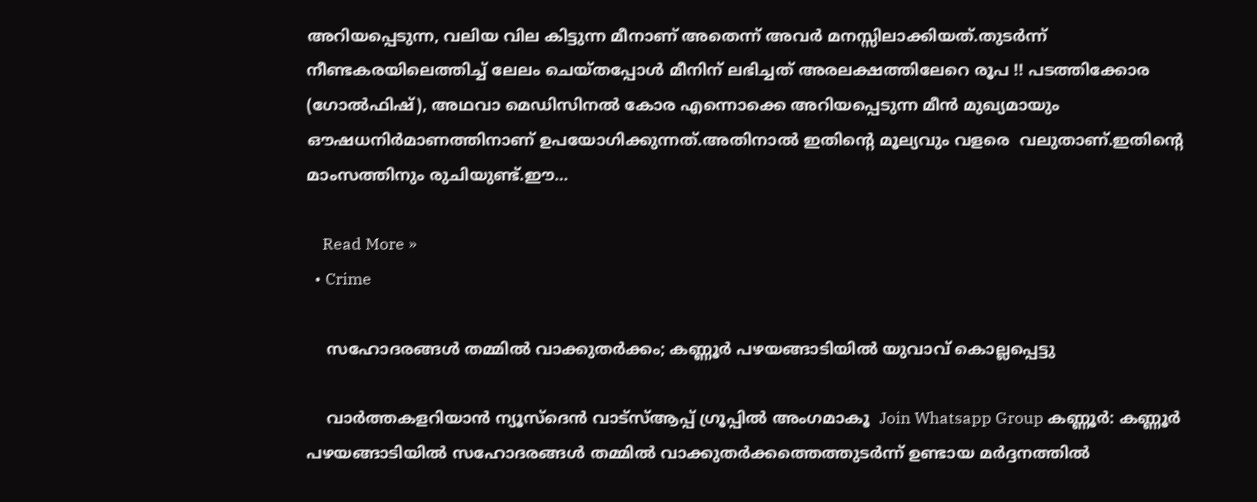അറിയപ്പെടുന്ന, വലിയ വില കിട്ടുന്ന മീനാണ് അതെന്ന് അവർ മനസ്സിലാക്കിയത്.തുടര്‍ന്ന് നീണ്ടകരയിലെത്തിച്ച് ലേലം ചെയ്തപ്പോൾ മീനിന് ലഭിച്ചത് അരലക്ഷത്തിലേറെ രൂപ !! പടത്തിക്കോര (ഗോല്‍ഫിഷ്), അഥവാ മെഡിസിനല്‍ കോര എന്നൊക്കെ അറിയപ്പെടുന്ന മീൻ മുഖ്യമായും  ഔഷധനിര്‍മാണത്തിനാണ് ഉപയോഗിക്കുന്നത്.അതിനാൽ ഇതിന്റെ മൂല്യവും വളരെ  വലുതാണ്.ഇതിന്റെ മാംസത്തിനും രുചിയുണ്ട്.ഈ…

    Read More »
  • Crime

    സഹോദരങ്ങള്‍ തമ്മില്‍ വാക്കുതര്‍ക്കം; കണ്ണൂര്‍ പഴയങ്ങാടിയില്‍ യുവാവ് കൊല്ലപ്പെട്ടു

    വാര്‍ത്തകളറിയാന്‍ ന്യൂസ്‌ദെന്‍ വാട്‌സ്ആപ്പ് ഗ്രൂപ്പില്‍ അംഗമാകൂ  Join Whatsapp Group കണ്ണൂര്‍: കണ്ണൂര്‍ പഴയങ്ങാടിയില്‍ സഹോദരങ്ങള്‍ തമ്മില്‍ വാക്കുതര്‍ക്കത്തെത്തുടര്‍ന്ന് ഉണ്ടായ മര്‍ദ്ദനത്തില്‍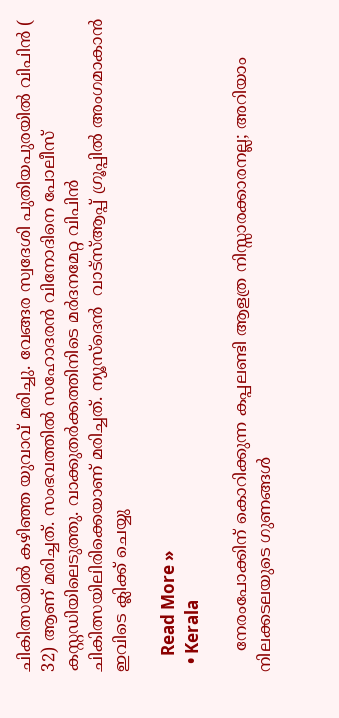ചികിത്സയില്‍ കഴിഞ്ഞ യുവാവ് മരിച്ചു. വേങ്ങര സ്വദേശി പുതിയപുരയില്‍ വിപിന്‍ ( 32) ആണ് മരിച്ചത്. സംഭവത്തില്‍ സഹോദരന്‍ വിനോദിനെ പോലീസ് കസ്റ്റഡിയിലെടുത്തു. വാക്കുതര്‍ക്കത്തിനിടെ മര്‍ദനമേറ്റ വിപിന്‍ ചികിത്സയിലിരിക്കെയാണ് മരിച്ചത്. ന്യൂസ്‌ദെന്‍  വാട്‌സ്ആപ്പ് ഗ്രൂപ്പില്‍ അംഗമാകാന്‍ ഇവിടെ ക്ലിക്ക് ചെയ്യു

    Read More »
  • Kerala

    നേരംപോക്കിന് കൊറിക്കുന്ന കപ്പലണ്ടി ആളത്ര നിസ്സാരക്കാരനല്ല; അറിയാം നിലക്കടലയുടെ ഗുണങ്ങൾ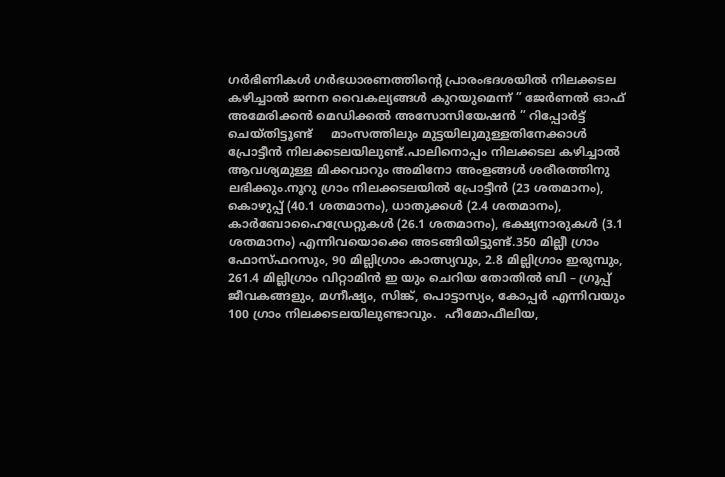ഗർഭിണികൾ ഗർഭധാരണത്തിന്റെ പ്രാരംഭദശയിൽ നിലക്കടല കഴിച്ചാൽ ജനന വൈകല്യങ്ങൾ കുറയുമെന്ന്‌ ” ജേർണൽ ഓഫ്‌ അമേരിക്കൻ മെഡിക്കൽ അസോസിയേഷൻ ” റിപ്പോർട്ട്‌ ചെയ്തിട്ടൂണ്ട്‌     മാംസത്തിലും മുട്ടയിലുമുള്ളതിനേക്കാൾ പ്രോട്ടീൻ നിലക്കടലയിലുണ്ട്‌.പാലിനൊപ്പം നിലക്കടല കഴിച്ചാൽ ആവശ്യമുള്ള മിക്കവാറും അമിനോ അംളങ്ങൾ ശരീരത്തിനു ലഭിക്കും.നൂറു ഗ്രാം നിലക്കടലയിൽ പ്രോട്ടീൻ (23 ശതമാനം), കൊഴുപ്പ്‌ (40.1 ശതമാനം), ധാതുക്കൾ (2.4 ശതമാനം), കാർബോഹൈഡ്രേറ്റുകൾ (26.1 ശതമാനം), ഭക്ഷ്യനാരുകൾ (3.1 ശതമാനം) എന്നിവയൊക്കെ അടങ്ങിയിട്ടുണ്ട്‌.350 മില്ലീ ഗ്രാം ഫോസ്ഫറസും, 90 മില്ലിഗ്രാം കാത്സ്യവും, 2.8 മില്ലിഗ്രാം ഇരുമ്പും, 261.4 മില്ലിഗ്രാം വിറ്റാമിൻ ഇ യും ചെറിയ തോതിൽ ബി – ഗ്രൂപ്പ്‌ ജീവകങ്ങളും, മഗ്നീഷ്യം, സിങ്ക്‌, പൊട്ടാസ്യം, കോപ്പർ എന്നിവയും 100 ഗ്രാം നിലക്കടലയിലുണ്ടാവും.  ഹീമോഫീലിയ,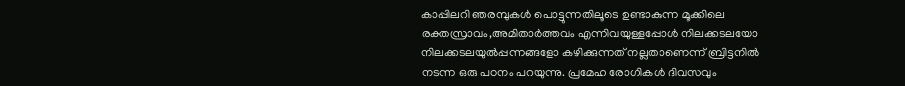കാപ്പിലറി ഞരമ്പുകൾ പൊട്ടുന്നതിലൂടെ ഉണ്ടാകുന്ന മൂക്കിലെ രക്തസ്രാവം,അമിതാർത്തവം എന്നിവയുള്ളപ്പോൾ നിലക്കടലയോ നിലക്കടലയുൽപ്പന്നങ്ങളോ കഴിക്കുന്നത്‌ നല്ലതാണെന്ന്‌ ബ്രിട്ടനിൽ നടന്ന ഒരു പഠനം പറയുന്നു. പ്രമേഹ രോഗികൾ ദിവസവും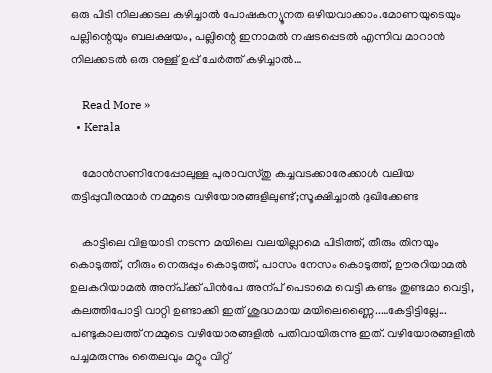ഒരു പിടി നിലക്കടല കഴിച്ചാൽ പോഷകന്യൂനത ഒഴിയവാക്കാം.മോണയുടെയും പല്ലിന്റെയും ബലക്ഷയം, പല്ലിന്റെ ഇനാമൽ നഷടപ്പെടൽ എന്നിവ മാറാൻ നിലക്കടൽ ഒരു നുള്ള്‌ ഉപ്പ്‌ ചേർത്ത്‌ കഴിച്ചാൽ…

    Read More »
  • Kerala

    മോൻസണിനേപ്പോലുള്ള പുരാവസ്തു കച്ചവടക്കാരേക്കാൾ വലിയ തട്ടിപ്പുവീരന്മാർ നമ്മുടെ വഴിയോരങ്ങളിലുണ്ട്;സൂക്ഷിച്ചാൽ ദുഖിക്കേണ്ട

    കാട്ടിലെ വിളയാടി ന‌ടന്ന മയിലെ വലയില്ലാമെ പിടിത്ത്, തീരും തിനയും കൊടുത്ത്, നീരും നെരുപ്പും കൊടുത്ത്‌, പാസം നേസം കൊ‌ടുത്ത്, ഊരറിയാമല്‍ ഉലകറിയാമല്‍ അന്പ്ക്ക് പിന്‍പേ അന്പ് പെ‌ടാമെ വെട്ടി കണ്ടം തുണ്ടമാ വെട്ടി, കലത്തിപോട്ടി വാറ്റി ഉണ്ടാക്കി ഇത് ശുദ്ധമായ മയിലെണ്ണൈ..…കേട്ടിട്ടില്ലേ... പണ്ടുകാലത്ത് നമ്മുടെ വഴിയോരങ്ങളിൽ പതിവായിരുന്നു ഇത്. വഴിയോരങ്ങളിൽ പച്ചമരുന്നും തൈലവും മറ്റും വിറ്റ്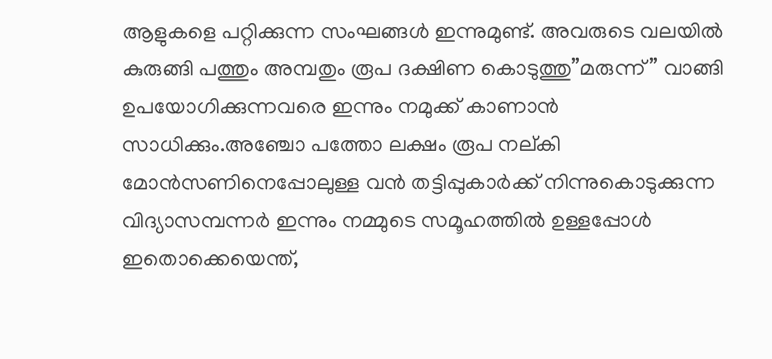ആളുകളെ പറ്റിക്കുന്ന സംഘങ്ങൾ ഇന്നുമുണ്ട്. അവരുടെ വലയിൽ കുരുങ്ങി പത്തും അമ്പതും രൂപ ദക്ഷിണ കൊടുത്തു”മരുന്ന്” വാങ്ങി ഉപയോഗിക്കുന്നവരെ ഇന്നും നമുക്ക് കാണാൻ സാധിക്കും.അഞ്ചോ പത്തോ ലക്ഷം രൂപ നല്കി മോൻസണിനെപ്പോലുള്ള വൻ തട്ടിപ്പുകാർക്ക് നിന്നുകൊടുക്കുന്ന വിദ്യാസമ്പന്നർ ഇന്നും നമ്മുടെ സമൂഹത്തിൽ ഉള്ളപ്പോൾ ഇതൊക്കെയെന്ത്,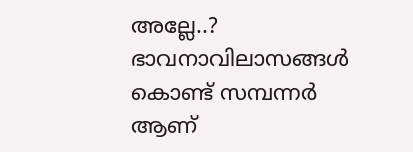അല്ലേ..? ഭാവനാവിലാസങ്ങൾ കൊണ്ട് സമ്പന്നർ ആണ്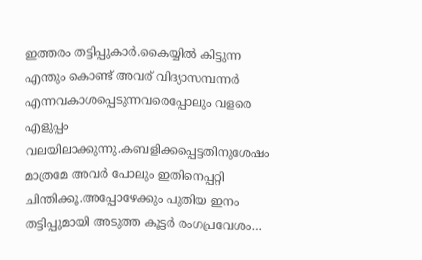ഇത്തരം തട്ടിപ്പുകാർ.കൈയ്യിൽ കിട്ടുന്ന എന്തും കൊണ്ട് അവര് വിദ്യാസമ്പന്നർ എന്നവകാശപ്പെടുന്നവരെപ്പോലും വളരെ എളുപ്പം വലയിലാക്കുന്നു.കബളിക്കപ്പെട്ടതിനുശേഷം മാത്രമേ അവർ പോലും ഇതിനെപ്പറ്റി ചിന്തിക്കൂ.അപ്പോഴേക്കും പുതിയ ഇനം തട്ടിപ്പുമായി അടുത്ത കൂട്ടർ രംഗപ്രവേശം…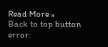Read More »
Back to top button
error: